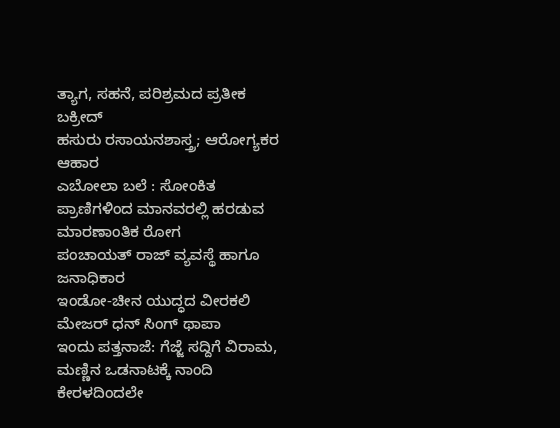ತ್ಯಾಗ, ಸಹನೆ, ಪರಿಶ್ರಮದ ಪ್ರತೀಕ ಬಕ್ರೀದ್
ಹಸುರು ರಸಾಯನಶಾಸ್ತ್ರ; ಆರೋಗ್ಯಕರ ಆಹಾರ
ಎಬೋಲಾ ಬಲೆ : ಸೋಂಕಿತ ಪ್ರಾಣಿಗಳಿಂದ ಮಾನವರಲ್ಲಿ ಹರಡುವ ಮಾರಣಾಂತಿಕ ರೋಗ
ಪಂಚಾಯತ್ ರಾಜ್ ವ್ಯವಸ್ಥೆ ಹಾಗೂ ಜನಾಧಿಕಾರ
ಇಂಡೋ-ಚೀನ ಯುದ್ಧದ ವೀರಕಲಿ ಮೇಜರ್ ಧನ್ ಸಿಂಗ್ ಥಾಪಾ
ಇಂದು ಪತ್ತನಾಜೆ: ಗೆಜ್ಜೆ ಸದ್ದಿಗೆ ವಿರಾಮ, ಮಣ್ಣಿನ ಒಡನಾಟಕ್ಕೆ ನಾಂದಿ
ಕೇರಳದಿಂದಲೇ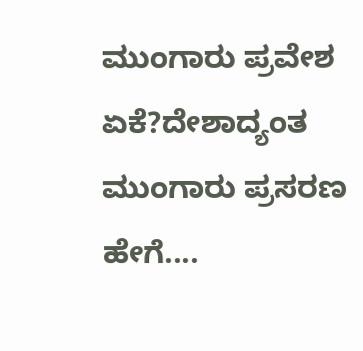ಮುಂಗಾರು ಪ್ರವೇಶ ಏಕೆ?ದೇಶಾದ್ಯಂತ ಮುಂಗಾರು ಪ್ರಸರಣ ಹೇಗೆ....